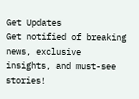Get Updates
Get notified of breaking news, exclusive insights, and must-see stories!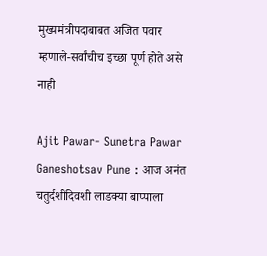मुख्यमंत्रीपदाबाबत अजित पवार म्हणाले-सर्वांचीच इच्छा पूर्ण होते असे नाही

Ajit Pawar- Sunetra Pawar Ganeshotsav Pune : आज अनंत चतुर्दशीदिवशी लाडक्या बाप्पाला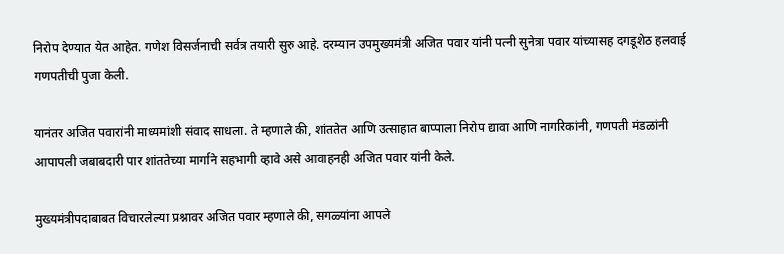निरोप देण्यात येत आहेत. गणेश विसर्जनाची सर्वत्र तयारी सुरु आहे. दरम्यान उपमुख्यमंत्री अजित पवार यांनी पत्नी सुनेत्रा पवार यांच्यासह दगडूशेठ हलवाई गणपतीची पुजा केली.

यानंतर अजित पवारांनी माध्यमांशी संवाद साधला. ते म्हणाले की, शांततेत आणि उत्साहात बाप्पाला निरोप द्यावा आणि नागरिकांनी, गणपती मंडळांनी आपापली जबाबदारी पार शांततेच्या मार्गाने सहभागी व्हावे असे आवाहनही अजित पवार यांनी केले.

मुख्यमंत्रीपदाबाबत विचारलेल्या प्रश्नावर अजित पवार म्हणाले की, सगळ्यांना आपले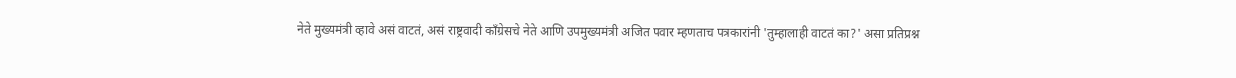नेते मुख्यमंत्री व्हावे असं वाटतं, असं राष्ट्रवादी काँग्रेसचे नेते आणि उपमुख्यमंत्री अजित पवार म्हणताच पत्रकारांनी 'तुम्हालाही वाटतं का?' असा प्रतिप्रश्न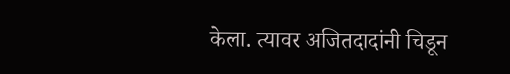केला. त्यावर अजितदादांनी चिडून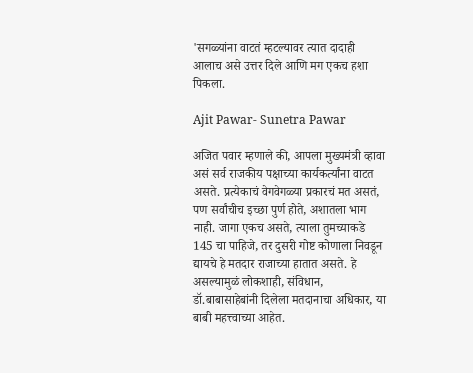'सगळ्यांना वाटतं म्हटल्यावर त्यात दादाही आलाच असे उत्तर दिले आणि मग एकच हशा पिकला.

Ajit Pawar- Sunetra Pawar

अजित पवार म्हणाले की, आपला मुख्यमंत्री व्हावा असं सर्व राजकीय पक्षाच्या कार्यकर्त्यांना वाटत असते. प्रत्येकाचं वेगवेगळ्या प्रकारचं मत असतं, पण सर्वांचीच इच्छा पुर्ण होते, अशातला भाग नाही. जागा एकच असते, त्याला तुमच्याकडे 145 चा पाहिजे, तर दुसरी गोष्ट कोणाला निवडून द्यायचे हे मतदार राजाच्या हातात असते. हे असल्यामुळं लोकशाही, संविधान, डॉ.बाबासाहेबांनी दिलेला मतदानाचा अधिकार, या बाबी महत्त्वाच्या आहेत.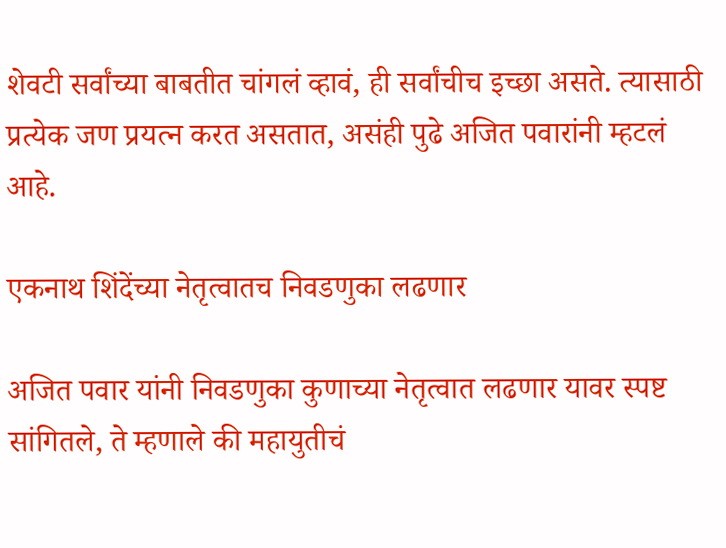शेवटी सर्वांच्या बाबतीत चांगलं व्हावं, ही सर्वांचीच इच्छा असते. त्यासाठी प्रत्येक जण प्रयत्न करत असतात, असंही पुढे अजित पवारांनी म्हटलं आहे.

एकनाथ शिंदेंच्या नेतृत्वातच निवडणुका लढणार

अजित पवार यांनी निवडणुका कुणाच्या नेतृत्वात लढणार यावर स्पष्ट सांगितले, ते म्हणाले की महायुतीचं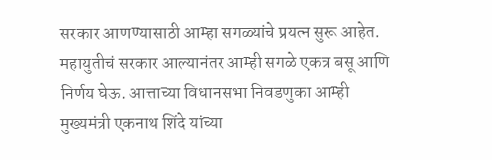सरकार आणण्यासाठी आम्हा सगळ्यांचे प्रयत्न सुरू आहेत. महायुतीचं सरकार आल्यानंतर आम्ही सगळे एकत्र बसू आणि निर्णय घेऊ. आत्ताच्या विधानसभा निवडणुका आम्ही मुख्यमंत्री एकनाथ शिंदे यांच्या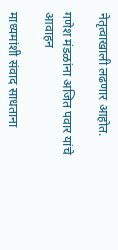नेतृत्वाखाली लढणार आहोत.

गणेश मंडळांना अजित पवार यांचे आवाहन

माध्यमांशी संवाद साधताना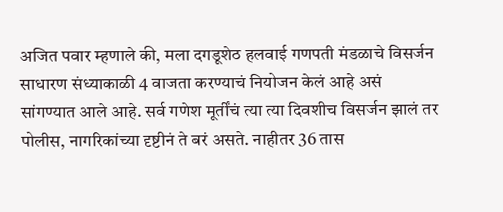अजित पवार म्हणाले की, मला दगडूशेठ हलवाई गणपती मंडळाचे विसर्जन साधारण संध्याकाळी 4 वाजता करण्याचं नियोजन केलं आहे असं सांगण्यात आले आहे. सर्व गणेश मूर्तींचं त्या त्या दिवशीच विसर्जन झालं तर पोलीस, नागरिकांच्या दृष्टीनं ते बरं असते. नाहीतर 36 तास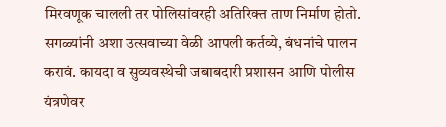मिरवणूक चालली तर पोलिसांवरही अतिरिक्त ताण निर्माण होतो. सगळ्यांनी अशा उत्सवाच्या वेळी आपली कर्तव्ये, बंधनांचे पालन करावं. कायदा व सुव्यवस्थेची जबाबदारी प्रशासन आणि पोलीस यंत्रणेवर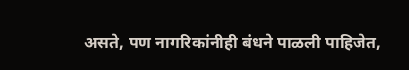असते, पण नागरिकांनीही बंधने पाळली पाहिजेत,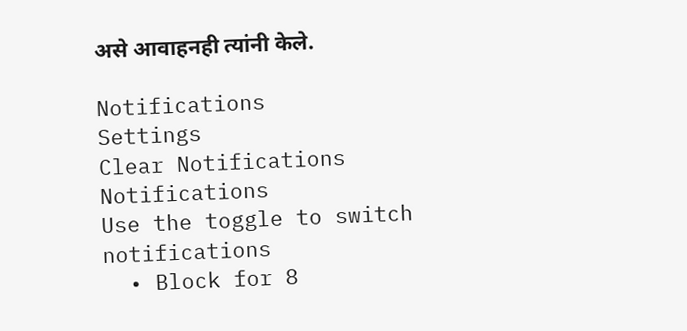असे आवाहनही त्यांनी केले.

Notifications
Settings
Clear Notifications
Notifications
Use the toggle to switch notifications
  • Block for 8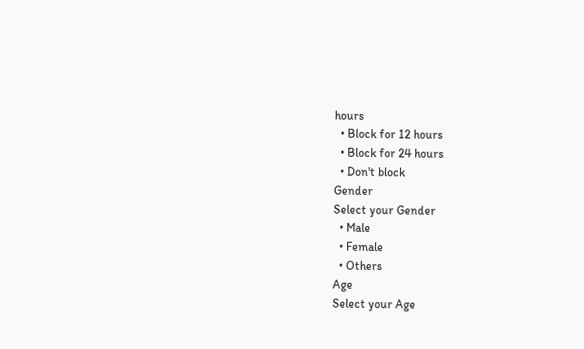hours
  • Block for 12 hours
  • Block for 24 hours
  • Don't block
Gender
Select your Gender
  • Male
  • Female
  • Others
Age
Select your Age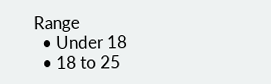Range
  • Under 18
  • 18 to 25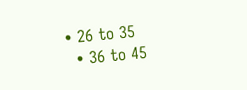• 26 to 35
  • 36 to 45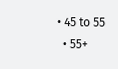• 45 to 55
  • 55+